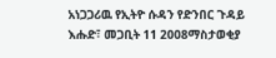አነጋጋሪዉ የኢትዮ ሱዳን የድንበር ጉዳይ
እሑድ፣ መጋቢት 11 2008ማስታወቂያ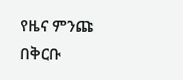የዜና ምንጩ በቅርቡ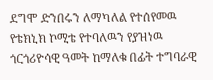ደግሞ ድንበሩን ለማካለል የተሰየመዉ የቴክኒክ ኮሚቴ የተባለዉን የያዝነዉ ጎርጎሪዮሳዊ ዓመት ከማለቁ በፊት ተግባራዊ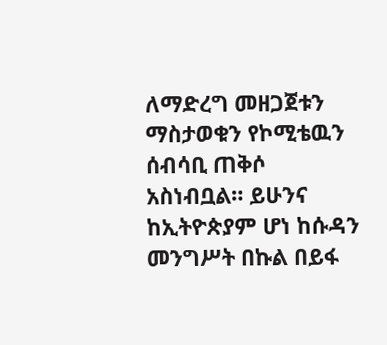ለማድረግ መዘጋጀቱን ማስታወቁን የኮሚቴዉን ሰብሳቢ ጠቅሶ አስነብቧል። ይሁንና ከኢትዮጵያም ሆነ ከሱዳን መንግሥት በኩል በይፋ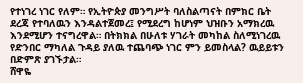የተነገረ ነገር የለም። የኢትዮጵያ መንግሥት ባለስልጣናት በምክር ቤት ደረጃ የተባለዉን እንዳልተጀመረ፤ የሚደረግ ከሆነም ህዝቡን አማክረዉ እንደሚሆን ተናግረዋል። በትክክል በሁለቱ ሃገራት መካከል ስለሚነገረዉ የድንበር ማካለል ጉዳይ ያለዉ ተጨባጭ ነገር ምን ይመስላል? ዉይይቱን በድምጽ ያገኙታል።
ሸዋዬ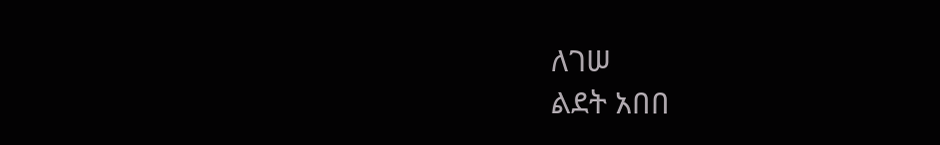ለገሠ
ልደት አበበ